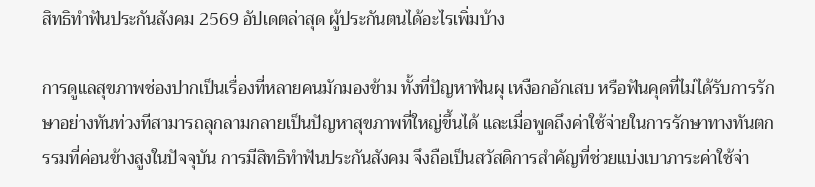สิทธิทำฟันประกันสังคม 2569 อัปเดตล่าสุด ผู้ประกันตนได้อะไรเพิ่มบ้าง

การดูแลสุขภาพช่องปากเป็นเรื่องที่หลายคนมักมองข้าม ทั้งที่ปัญหาฟันผุ เหงือกอักเสบ หรือฟันคุดที่ไม่ได้รับการรักษาอย่างทันท่วงทีสามารถลุกลามกลายเป็นปัญหาสุขภาพที่ใหญ่ขึ้นได้ และเมื่อพูดถึงค่าใช้จ่ายในการรักษาทางทันตกรรมที่ค่อนข้างสูงในปัจจุบัน การมีสิทธิทำฟันประกันสังคม จึงถือเป็นสวัสดิการสำคัญที่ช่วยแบ่งเบาภาระค่าใช้จ่า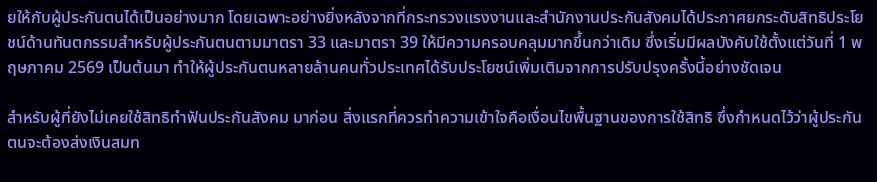ยให้กับผู้ประกันตนได้เป็นอย่างมาก โดยเฉพาะอย่างยิ่งหลังจากที่กระทรวงแรงงานและสำนักงานประกันสังคมได้ประกาศยกระดับสิทธิประโยชน์ด้านทันตกรรมสำหรับผู้ประกันตนตามมาตรา 33 และมาตรา 39 ให้มีความครอบคลุมมากขึ้นกว่าเดิม ซึ่งเริ่มมีผลบังคับใช้ตั้งแต่วันที่ 1 พฤษภาคม 2569 เป็นต้นมา ทำให้ผู้ประกันตนหลายล้านคนทั่วประเทศได้รับประโยชน์เพิ่มเติมจากการปรับปรุงครั้งนี้อย่างชัดเจน

สำหรับผู้ที่ยังไม่เคยใช้สิทธิทำฟันประกันสังคม มาก่อน สิ่งแรกที่ควรทำความเข้าใจคือเงื่อนไขพื้นฐานของการใช้สิทธิ ซึ่งกำหนดไว้ว่าผู้ประกันตนจะต้องส่งเงินสมท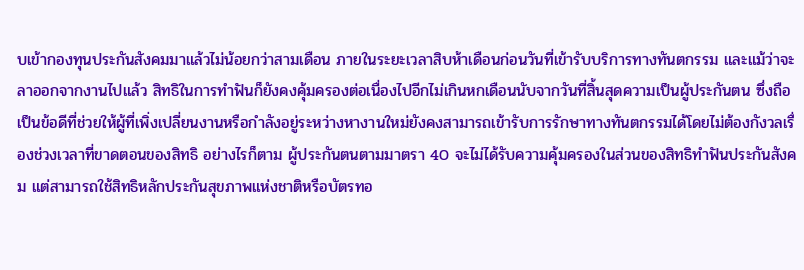บเข้ากองทุนประกันสังคมมาแล้วไม่น้อยกว่าสามเดือน ภายในระยะเวลาสิบห้าเดือนก่อนวันที่เข้ารับบริการทางทันตกรรม และแม้ว่าจะลาออกจากงานไปแล้ว สิทธิในการทำฟันก็ยังคงคุ้มครองต่อเนื่องไปอีกไม่เกินหกเดือนนับจากวันที่สิ้นสุดความเป็นผู้ประกันตน ซึ่งถือเป็นข้อดีที่ช่วยให้ผู้ที่เพิ่งเปลี่ยนงานหรือกำลังอยู่ระหว่างหางานใหม่ยังคงสามารถเข้ารับการรักษาทางทันตกรรมได้โดยไม่ต้องกังวลเรื่องช่วงเวลาที่ขาดตอนของสิทธิ อย่างไรก็ตาม ผู้ประกันตนตามมาตรา 40 จะไม่ได้รับความคุ้มครองในส่วนของสิทธิทำฟันประกันสังคม แต่สามารถใช้สิทธิหลักประกันสุขภาพแห่งชาติหรือบัตรทอ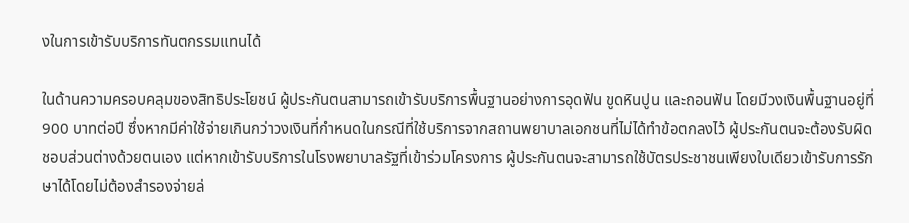งในการเข้ารับบริการทันตกรรมแทนได้

ในด้านความครอบคลุมของสิทธิประโยชน์ ผู้ประกันตนสามารถเข้ารับบริการพื้นฐานอย่างการอุดฟัน ขูดหินปูน และถอนฟัน โดยมีวงเงินพื้นฐานอยู่ที่ 900 บาทต่อปี ซึ่งหากมีค่าใช้จ่ายเกินกว่าวงเงินที่กำหนดในกรณีที่ใช้บริการจากสถานพยาบาลเอกชนที่ไม่ได้ทำข้อตกลงไว้ ผู้ประกันตนจะต้องรับผิดชอบส่วนต่างด้วยตนเอง แต่หากเข้ารับบริการในโรงพยาบาลรัฐที่เข้าร่วมโครงการ ผู้ประกันตนจะสามารถใช้บัตรประชาชนเพียงใบเดียวเข้ารับการรักษาได้โดยไม่ต้องสำรองจ่ายล่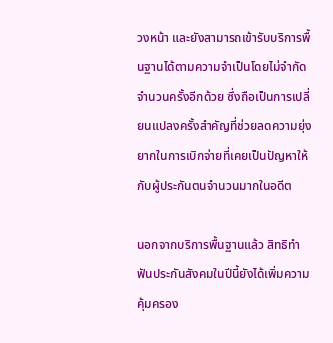วงหน้า และยังสามารถเข้ารับบริการพื้นฐานได้ตามความจำเป็นโดยไม่จำกัดจำนวนครั้งอีกด้วย ซึ่งถือเป็นการเปลี่ยนแปลงครั้งสำคัญที่ช่วยลดความยุ่งยากในการเบิกจ่ายที่เคยเป็นปัญหาให้กับผู้ประกันตนจำนวนมากในอดีต

นอกจากบริการพื้นฐานแล้ว สิทธิทำฟันประกันสังคมในปีนี้ยังได้เพิ่มความคุ้มครอง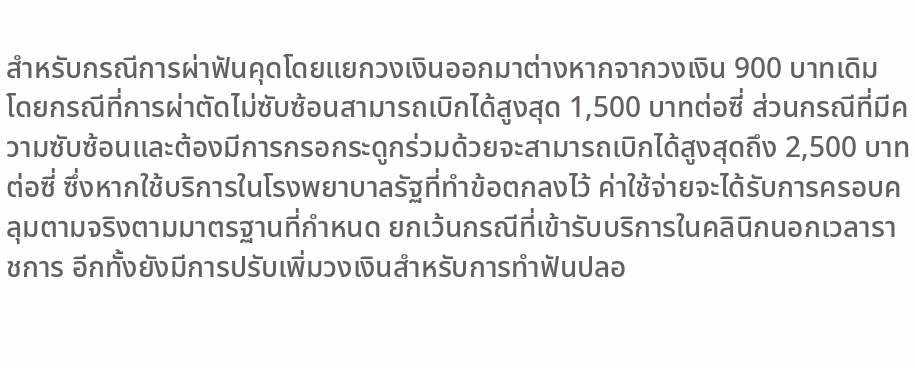สำหรับกรณีการผ่าฟันคุดโดยแยกวงเงินออกมาต่างหากจากวงเงิน 900 บาทเดิม โดยกรณีที่การผ่าตัดไม่ซับซ้อนสามารถเบิกได้สูงสุด 1,500 บาทต่อซี่ ส่วนกรณีที่มีความซับซ้อนและต้องมีการกรอกระดูกร่วมด้วยจะสามารถเบิกได้สูงสุดถึง 2,500 บาทต่อซี่ ซึ่งหากใช้บริการในโรงพยาบาลรัฐที่ทำข้อตกลงไว้ ค่าใช้จ่ายจะได้รับการครอบคลุมตามจริงตามมาตรฐานที่กำหนด ยกเว้นกรณีที่เข้ารับบริการในคลินิกนอกเวลาราชการ อีกทั้งยังมีการปรับเพิ่มวงเงินสำหรับการทำฟันปลอ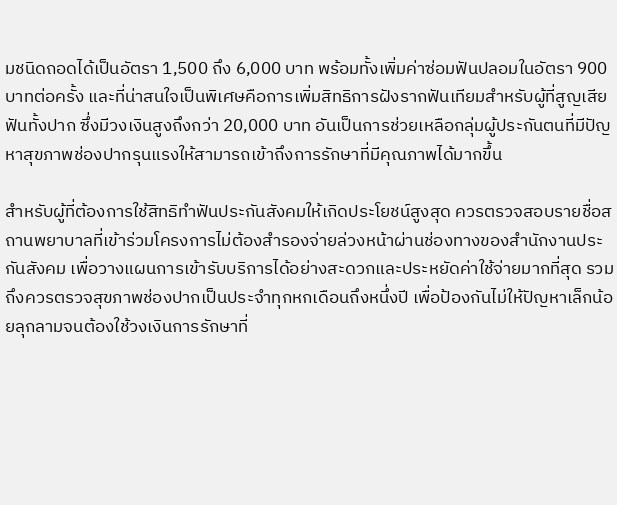มชนิดถอดได้เป็นอัตรา 1,500 ถึง 6,000 บาท พร้อมทั้งเพิ่มค่าซ่อมฟันปลอมในอัตรา 900 บาทต่อครั้ง และที่น่าสนใจเป็นพิเศษคือการเพิ่มสิทธิการฝังรากฟันเทียมสำหรับผู้ที่สูญเสียฟันทั้งปาก ซึ่งมีวงเงินสูงถึงกว่า 20,000 บาท อันเป็นการช่วยเหลือกลุ่มผู้ประกันตนที่มีปัญหาสุขภาพช่องปากรุนแรงให้สามารถเข้าถึงการรักษาที่มีคุณภาพได้มากขึ้น

สำหรับผู้ที่ต้องการใช้สิทธิทำฟันประกันสังคมให้เกิดประโยชน์สูงสุด ควรตรวจสอบรายชื่อสถานพยาบาลที่เข้าร่วมโครงการไม่ต้องสำรองจ่ายล่วงหน้าผ่านช่องทางของสำนักงานประกันสังคม เพื่อวางแผนการเข้ารับบริการได้อย่างสะดวกและประหยัดค่าใช้จ่ายมากที่สุด รวมถึงควรตรวจสุขภาพช่องปากเป็นประจำทุกหกเดือนถึงหนึ่งปี เพื่อป้องกันไม่ให้ปัญหาเล็กน้อยลุกลามจนต้องใช้วงเงินการรักษาที่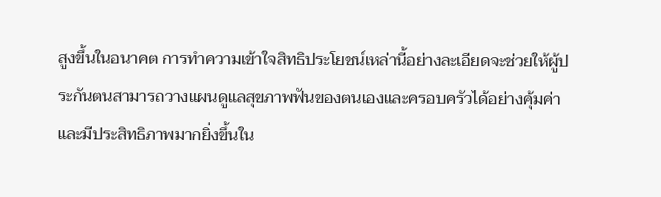สูงขึ้นในอนาคต การทำความเข้าใจสิทธิประโยชน์เหล่านี้อย่างละเอียดจะช่วยให้ผู้ประกันตนสามารถวางแผนดูแลสุขภาพฟันของตนเองและครอบครัวได้อย่างคุ้มค่าและมีประสิทธิภาพมากยิ่งขึ้นใน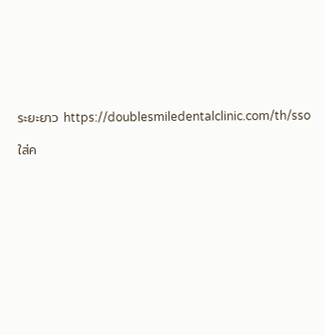ระยะยาว https://doublesmiledentalclinic.com/th/sso

ใส่ค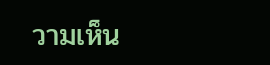วามเห็น